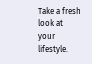Take a fresh look at your lifestyle.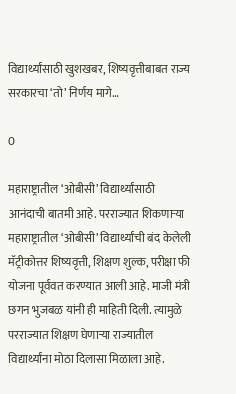विद्यार्थ्यांसाठी खुशखबर, शिष्यवृत्तीबाबत राज्य सरकारचा ‘तो’ निर्णय मागे…

0

महाराष्ट्रातील ‘ओबीसी’ विद्यार्थ्यांसाठी आनंदाची बातमी आहे. परराज्यात शिकणाऱ्या महाराष्ट्रातील ‘ओबीसी’ विद्यार्थ्यांची बंद केलेली मॅट्रीकोत्तर शिष्यवृत्ती, शिक्षण शुल्क, परीक्षा फी योजना पूर्ववत करण्यात आली आहे. माजी मंत्री छगन भुजबळ यांनी ही माहिती दिली. त्यामुळे परराज्यात शिक्षण घेणाऱ्या राज्यातील विद्यार्थ्यांना मोठा दिलासा मिळाला आहे.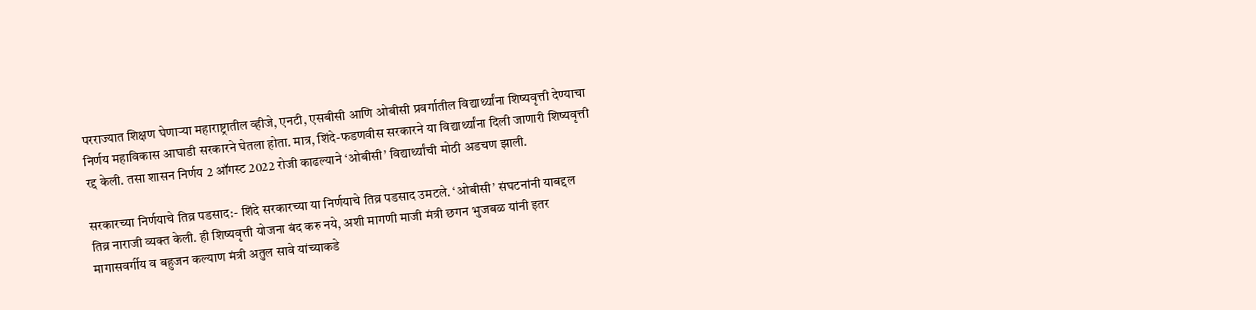परराज्यात शिक्षण घेणाऱ्या महाराष्ट्रातील व्हीजे, एनटी, एसबीसी आणि ओबीसी प्रवर्गातील विद्यार्थ्यांना शिष्यवृत्ती देण्याचा निर्णय महाविकास आघाडी सरकारने घेतला होता. मात्र, शिंदे-फडणवीस सरकारने या विद्यार्थ्यांना दिली जाणारी शिष्यवृत्ती रद्द केली. तसा शासन निर्णय 2 ऑगस्ट 2022 रोजी काढल्याने ‘ओबीसी’ विद्यार्थ्यांची मोठी अडचण झाली.

सरकारच्या निर्णयाचे तिव्र पडसाद:- शिंदे सरकारच्या या निर्णयाचे तिव्र पडसाद उमटले. ‘ओबीसी’ संघटनांनी याबद्दल तिव्र नाराजी व्यक्त केली. ही शिष्यवृत्ती योजना बंद करु नये, अशी मागणी माजी मंत्री छगन भुजबळ यांनी इतर मागासवर्गीय व बहुजन कल्याण मंत्री अतुल सावे यांच्याकडे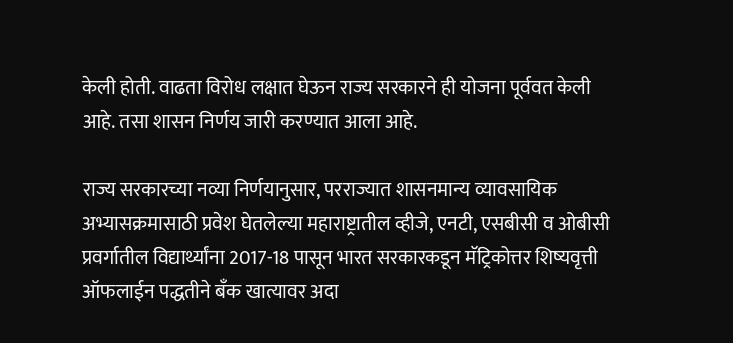केली होती. वाढता विरोध लक्षात घेऊन राज्य सरकारने ही योजना पूर्ववत केली आहे. तसा शासन निर्णय जारी करण्यात आला आहे.

राज्य सरकारच्या नव्या निर्णयानुसार, परराज्यात शासनमान्य व्यावसायिक अभ्यासक्रमासाठी प्रवेश घेतलेल्या महाराष्ट्रातील व्हीजे, एनटी, एसबीसी व ओबीसी प्रवर्गातील विद्यार्थ्यांना 2017-18 पासून भारत सरकारकडून मॅट्रिकोत्तर शिष्यवृत्ती ऑफलाईन पद्धतीने बॅंक खात्यावर अदा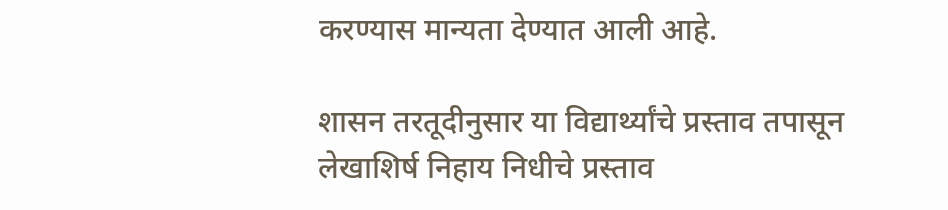करण्यास मान्यता देण्यात आली आहे.

शासन तरतूदीनुसार या विद्यार्थ्यांचे प्रस्ताव तपासून लेखाशिर्ष निहाय निधीचे प्रस्ताव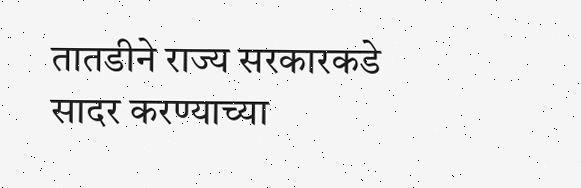तातडीने राज्य सरकारकडे सादर करण्याच्या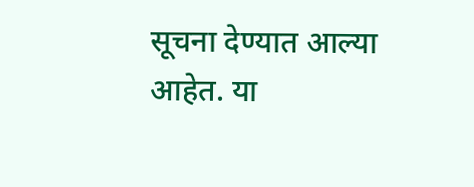सूचना देण्यात आल्या आहेत. या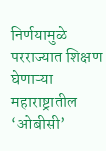निर्णयामुळे परराज्यात शिक्षण घेणाऱ्या महाराष्ट्रातील ‘ओबीसी’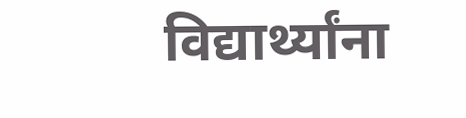विद्यार्थ्यांना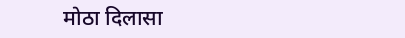मोठा दिलासा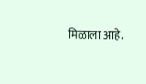मिळाला आहे.